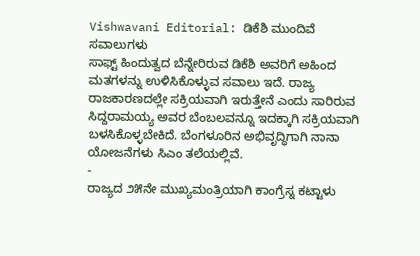Vishwavani Editorial: ಡಿಕೆಶಿ ಮುಂದಿವೆ ಸವಾಲುಗಳು
ಸಾಫ್ಟ್ ಹಿಂದುತ್ವದ ಬೆನ್ನೇರಿರುವ ಡಿಕೆಶಿ ಅವರಿಗೆ ಅಹಿಂದ ಮತಗಳನ್ನು ಉಳಿಸಿಕೊಳ್ಳುವ ಸವಾಲು ಇದೆ. ರಾಜ್ಯ ರಾಜಕಾರಣದಲ್ಲೇ ಸಕ್ರಿಯವಾಗಿ ಇರುತ್ತೇನೆ ಎಂದು ಸಾರಿರುವ ಸಿದ್ದರಾಮಯ್ಯ ಅವರ ಬೆಂಬಲವನ್ನೂ ಇದಕ್ಕಾಗಿ ಸಕ್ರಿಯವಾಗಿ ಬಳಸಿಕೊಳ್ಳಬೇಕಿದೆ. ಬೆಂಗಳೂರಿನ ಅಭಿವೃದ್ಧಿಗಾಗಿ ನಾನಾ ಯೋಜನೆಗಳು ಸಿಎಂ ತಲೆಯಲ್ಲಿವೆ.
-
ರಾಜ್ಯದ ೨೫ನೇ ಮುಖ್ಯಮಂತ್ರಿಯಾಗಿ ಕಾಂಗ್ರೆಸ್ನ ಕಟ್ಟಾಳು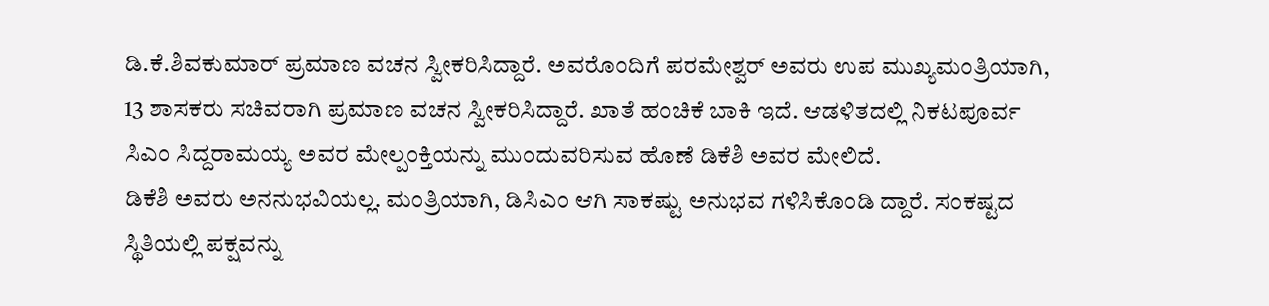ಡಿ.ಕೆ.ಶಿವಕುಮಾರ್ ಪ್ರಮಾಣ ವಚನ ಸ್ವೀಕರಿಸಿದ್ದಾರೆ. ಅವರೊಂದಿಗೆ ಪರಮೇಶ್ವರ್ ಅವರು ಉಪ ಮುಖ್ಯಮಂತ್ರಿಯಾಗಿ, 13 ಶಾಸಕರು ಸಚಿವರಾಗಿ ಪ್ರಮಾಣ ವಚನ ಸ್ವೀಕರಿಸಿದ್ದಾರೆ. ಖಾತೆ ಹಂಚಿಕೆ ಬಾಕಿ ಇದೆ. ಆಡಳಿತದಲ್ಲಿ ನಿಕಟಪೂರ್ವ ಸಿಎಂ ಸಿದ್ದರಾಮಯ್ಯ ಅವರ ಮೇಲ್ಪಂಕ್ತಿಯನ್ನು ಮುಂದುವರಿಸುವ ಹೊಣೆ ಡಿಕೆಶಿ ಅವರ ಮೇಲಿದೆ.
ಡಿಕೆಶಿ ಅವರು ಅನನುಭವಿಯಲ್ಲ. ಮಂತ್ರಿಯಾಗಿ, ಡಿಸಿಎಂ ಆಗಿ ಸಾಕಷ್ಟು ಅನುಭವ ಗಳಿಸಿಕೊಂಡಿ ದ್ದಾರೆ. ಸಂಕಷ್ಟದ ಸ್ಥಿತಿಯಲ್ಲಿ ಪಕ್ಷವನ್ನು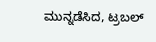ಮುನ್ನಡೆಸಿದ, ಟ್ರಬಲ್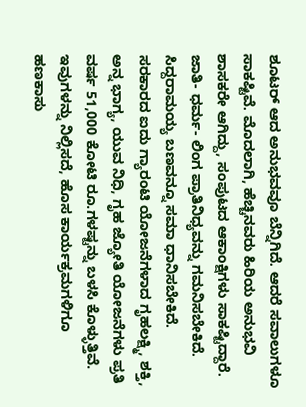ಶೂಟರ್ ಆದ ಅನುಭವವೂ ಬೆನ್ನಿಗಿದೆ. ಆದರೆ ಸವಾಲುಗಳೂ ಸಾಕಷ್ಟಿವೆ. ಮೊದಲಾಗಿ, ಹೆಚ್ಚಿನವರು ಹಿರಿಯ ಅನುಭವಿ ಶಾಸಕರೇ ಆಗಿದ್ದು, ಸಂಪುಟದ ಆಕಾಂಕ್ಷಿಗಳು ಸಾಕಷ್ಟಿದ್ದಾರೆ.
ಜಾತಿ- ಧರ್ಮ- ಲಿಂಗ ಪ್ರಾತಿನಿಧ್ಯವನ್ನು ಗಮನಿಸಬೇಕಿದೆ. ಸಿದ್ದರಾಮಯ್ಯ ಬಣವನ್ನೂ ಸಮಾ ಧಾನಿಸಬೇಕಿದೆ. ಸರಕಾರದ ಐದು ಗ್ಯಾರಂಟಿ ಯೋಜನೆಗಳಾದ ಗೃಹಲಕ್ಷ್ಮಿ, ಶಕ್ತಿ, ಅನ್ನ ಭಾಗ್ಯ, ಯುವ ನಿಧಿ, ಗೃಹ ಜ್ಯೋತಿ ಯೋಜನೆಗಳು ಪ್ರತಿ ವರ್ಷ 51,000 ಕೋಟಿ ರೂ.ಗಳಷ್ಟನ್ನು ಬಳಸಿ ಕೊಳ್ಳುತ್ತಿವೆ.
ಇವುಗಳನ್ನು ನಿಲ್ಲಿಸದೆ, ಹೊಸ ಕಾರ್ಯಕ್ರಮಗಳಿಗೂ ಹಣಕಾಸು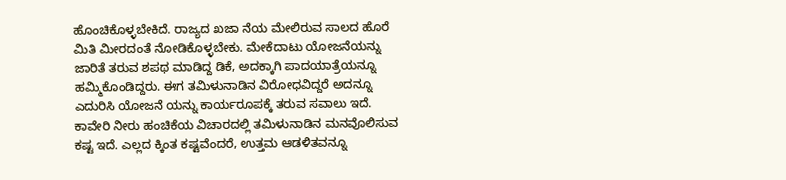ಹೊಂಚಿಕೊಳ್ಳಬೇಕಿದೆ. ರಾಜ್ಯದ ಖಜಾ ನೆಯ ಮೇಲಿರುವ ಸಾಲದ ಹೊರೆ ಮಿತಿ ಮೀರದಂತೆ ನೋಡಿಕೊಳ್ಳಬೇಕು. ಮೇಕೆದಾಟು ಯೋಜನೆಯನ್ನು ಜಾರಿತೆ ತರುವ ಶಪಥ ಮಾಡಿದ್ದ ಡಿಕೆ, ಅದಕ್ಕಾಗಿ ಪಾದಯಾತ್ರೆಯನ್ನೂ ಹಮ್ಮಿಕೊಂಡಿದ್ದರು. ಈಗ ತಮಿಳುನಾಡಿನ ವಿರೋಧವಿದ್ದರೆ ಅದನ್ನೂ ಎದುರಿಸಿ ಯೋಜನೆ ಯನ್ನು ಕಾರ್ಯರೂಪಕ್ಕೆ ತರುವ ಸವಾಲು ಇದೆ.
ಕಾವೇರಿ ನೀರು ಹಂಚಿಕೆಯ ವಿಚಾರದಲ್ಲಿ ತಮಿಳುನಾಡಿನ ಮನವೊಲಿಸುವ ಕಷ್ಟ ಇದೆ. ಎಲ್ಲದ ಕ್ಕಿಂತ ಕಷ್ಟವೆಂದರೆ, ಉತ್ತಮ ಆಡಳಿತವನ್ನೂ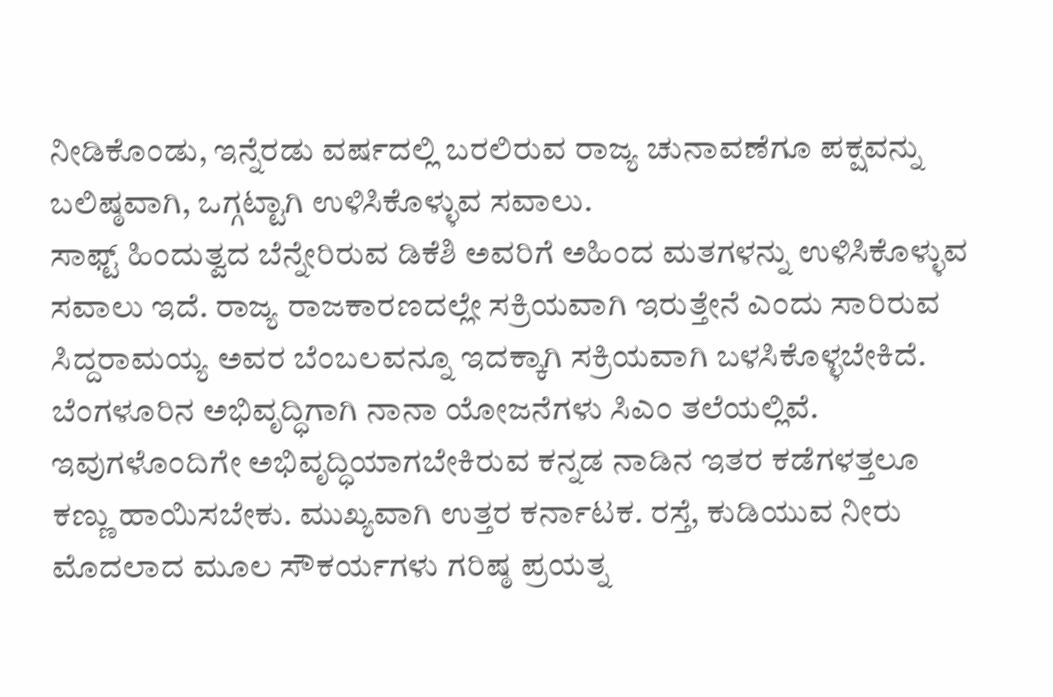ನೀಡಿಕೊಂಡು, ಇನ್ನೆರಡು ವರ್ಷದಲ್ಲಿ ಬರಲಿರುವ ರಾಜ್ಯ ಚುನಾವಣೆಗೂ ಪಕ್ಷವನ್ನು ಬಲಿಷ್ಠವಾಗಿ, ಒಗ್ಗಟ್ಟಾಗಿ ಉಳಿಸಿಕೊಳ್ಳುವ ಸವಾಲು.
ಸಾಫ್ಟ್ ಹಿಂದುತ್ವದ ಬೆನ್ನೇರಿರುವ ಡಿಕೆಶಿ ಅವರಿಗೆ ಅಹಿಂದ ಮತಗಳನ್ನು ಉಳಿಸಿಕೊಳ್ಳುವ ಸವಾಲು ಇದೆ. ರಾಜ್ಯ ರಾಜಕಾರಣದಲ್ಲೇ ಸಕ್ರಿಯವಾಗಿ ಇರುತ್ತೇನೆ ಎಂದು ಸಾರಿರುವ ಸಿದ್ದರಾಮಯ್ಯ ಅವರ ಬೆಂಬಲವನ್ನೂ ಇದಕ್ಕಾಗಿ ಸಕ್ರಿಯವಾಗಿ ಬಳಸಿಕೊಳ್ಳಬೇಕಿದೆ. ಬೆಂಗಳೂರಿನ ಅಭಿವೃದ್ಧಿಗಾಗಿ ನಾನಾ ಯೋಜನೆಗಳು ಸಿಎಂ ತಲೆಯಲ್ಲಿವೆ.
ಇವುಗಳೊಂದಿಗೇ ಅಭಿವೃದ್ಧಿಯಾಗಬೇಕಿರುವ ಕನ್ನಡ ನಾಡಿನ ಇತರ ಕಡೆಗಳತ್ತಲೂ ಕಣ್ಣು ಹಾಯಿಸಬೇಕು. ಮುಖ್ಯವಾಗಿ ಉತ್ತರ ಕರ್ನಾಟಕ. ರಸ್ತೆ, ಕುಡಿಯುವ ನೀರು ಮೊದಲಾದ ಮೂಲ ಸೌಕರ್ಯಗಳು ಗರಿಷ್ಠ ಪ್ರಯತ್ನ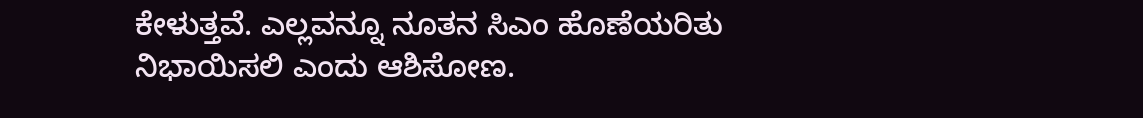ಕೇಳುತ್ತವೆ. ಎಲ್ಲವನ್ನೂ ನೂತನ ಸಿಎಂ ಹೊಣೆಯರಿತು ನಿಭಾಯಿಸಲಿ ಎಂದು ಆಶಿಸೋಣ.